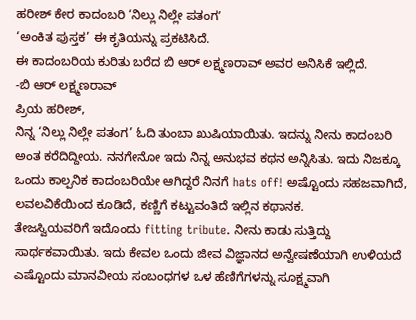ಹರೀಶ್ ಕೇರ ಕಾದಂಬರಿ ‘ನಿಲ್ಲು ನಿಲ್ಲೇ ಪತಂಗʼ
‘ಅಂಕಿತ ಪುಸ್ತಕ’ ಈ ಕೃತಿಯನ್ನು ಪ್ರಕಟಿಸಿದೆ.
ಈ ಕಾದಂಬರಿಯ ಕುರಿತು ಬರೆದ ಬಿ ಆರ್ ಲಕ್ಷ್ಮಣರಾವ್ ಅವರ ಅನಿಸಿಕೆ ಇಲ್ಲಿದೆ.
-ಬಿ ಆರ್ ಲಕ್ಷ್ಮಣರಾವ್
ಪ್ರಿಯ ಹರೀಶ್,
ನಿನ್ನ ‘ನಿಲ್ಲು ನಿಲ್ಲೇ ಪತಂಗ’ ಓದಿ ತುಂಬಾ ಖುಷಿಯಾಯಿತು. ಇದನ್ನು ನೀನು ಕಾದಂಬರಿ ಅಂತ ಕರೆದಿದ್ದೀಯ. ನನಗೇನೋ ಇದು ನಿನ್ನ ಅನುಭವ ಕಥನ ಅನ್ನಿಸಿತು. ಇದು ನಿಜಕ್ಕೂ ಒಂದು ಕಾಲ್ಪನಿಕ ಕಾದಂಬರಿಯೇ ಆಗಿದ್ದರೆ ನಿನಗೆ hats off! ಅಷ್ಟೊಂದು ಸಹಜವಾಗಿದೆ, ಲವಲವಿಕೆಯಿಂದ ಕೂಡಿದೆ, ಕಣ್ಣಿಗೆ ಕಟ್ಟುವಂತಿದೆ ಇಲ್ಲಿನ ಕಥಾನಕ.
ತೇಜಸ್ವಿಯವರಿಗೆ ಇದೊಂದು fitting tribute. ನೀನು ಕಾಡು ಸುತ್ತಿದ್ದು ಸಾರ್ಥಕವಾಯಿತು. ಇದು ಕೇವಲ ಒಂದು ಜೀವ ವಿಜ್ಞಾನದ ಅನ್ವೇಷಣೆಯಾಗಿ ಉಳಿಯದೆ ಎಷ್ಟೊಂದು ಮಾನವೀಯ ಸಂಬಂಧಗಳ ಒಳ ಹೆಣಿಗೆಗಳನ್ನು ಸೂಕ್ಷ್ಮವಾಗಿ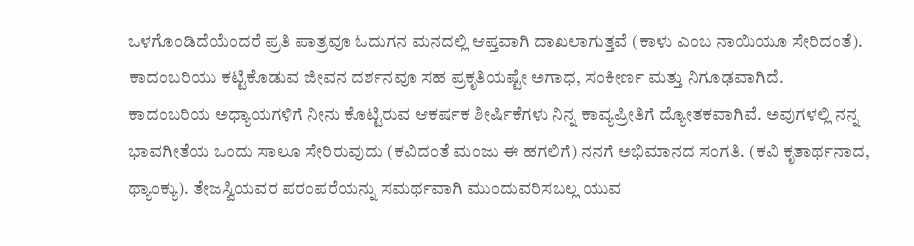ಒಳಗೊಂಡಿದೆಯೆಂದರೆ ಪ್ರತಿ ಪಾತ್ರವೂ ಓದುಗನ ಮನದಲ್ಲಿ ಆಪ್ತವಾಗಿ ದಾಖಲಾಗುತ್ತವೆ (ಕಾಳು ಎಂಬ ನಾಯಿಯೂ ಸೇರಿದಂತೆ). ಕಾದಂಬರಿಯು ಕಟ್ಟಿಕೊಡುವ ಜೀವನ ದರ್ಶನವೂ ಸಹ ಪ್ರಕೃತಿಯಷ್ಟೇ ಅಗಾಧ, ಸಂಕೀರ್ಣ ಮತ್ತು ನಿಗೂಢವಾಗಿದೆ.
ಕಾದಂಬರಿಯ ಅಧ್ಯಾಯಗಳಿಗೆ ನೀನು ಕೊಟ್ಟಿರುವ ಆಕರ್ಷಕ ಶೀರ್ಷಿಕೆಗಳು ನಿನ್ನ ಕಾವ್ಯಪ್ರೀತಿಗೆ ದ್ಯೋತಕವಾಗಿವೆ. ಅವುಗಳಲ್ಲಿ ನನ್ನ ಭಾವಗೀತೆಯ ಒಂದು ಸಾಲೂ ಸೇರಿರುವುದು (ಕವಿದಂತೆ ಮಂಜು ಈ ಹಗಲಿಗೆ) ನನಗೆ ಅಭಿಮಾನದ ಸಂಗತಿ. (ಕವಿ ಕೃತಾರ್ಥನಾದ, ಥ್ಯಾಂಕ್ಯು). ತೇಜಸ್ವಿಯವರ ಪರಂಪರೆಯನ್ನು ಸಮರ್ಥವಾಗಿ ಮುಂದುವರಿಸಬಲ್ಲ ಯುವ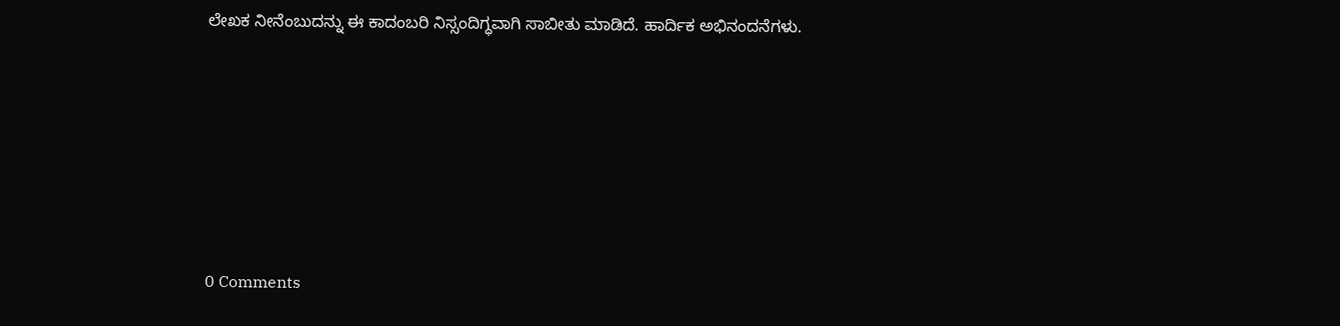ಲೇಖಕ ನೀನೆಂಬುದನ್ನು ಈ ಕಾದಂಬರಿ ನಿಸ್ಸಂದಿಗ್ಧವಾಗಿ ಸಾಬೀತು ಮಾಡಿದೆ. ಹಾರ್ದಿಕ ಅಭಿನಂದನೆಗಳು.






0 Comments